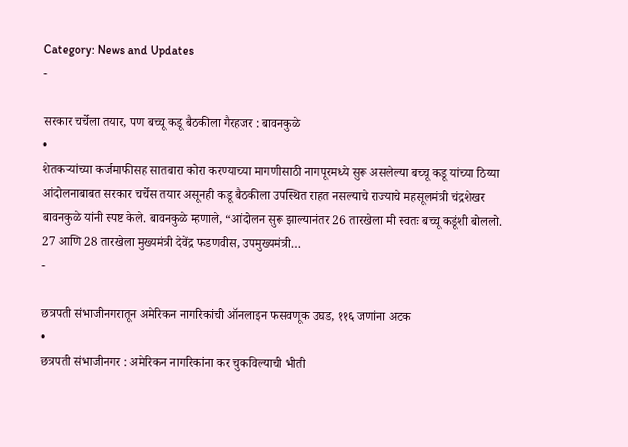Category: News and Updates
-

सरकार चर्चेला तयार, पण बच्चू कडू बैठकीला गैरहजर : बावनकुळे
•
शेतकऱ्यांच्या कर्जमाफीसह सातबारा कोरा करण्याच्या मागणीसाठी नागपूरमध्ये सुरू असलेल्या बच्चू कडू यांच्या ठिय्या आंदोलनाबाबत सरकार चर्चेस तयार असूनही कडू बैठकीला उपस्थित राहत नसल्याचे राज्याचे महसूलमंत्री चंद्रशेखर बावनकुळे यांनी स्पष्ट केले. बावनकुळे म्हणाले, “आंदोलन सुरू झाल्यानंतर 26 तारखेला मी स्वतः बच्चू कडूंशी बोललो. 27 आणि 28 तारखेला मुख्यमंत्री देवेंद्र फडणवीस, उपमुख्यमंत्री…
-

छत्रपती संभाजीनगरातून अमेरिकन नागरिकांची ऑनलाइन फसवणूक उघड, ११६ जणांना अटक
•
छत्रपती संभाजीनगर : अमेरिकन नागरिकांना कर चुकविल्याची भीती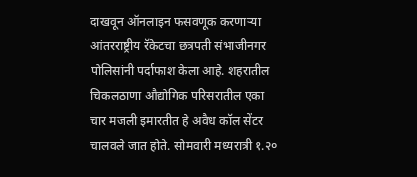दाखवून ऑनलाइन फसवणूक करणाऱ्या आंतरराष्ट्रीय रॅकेटचा छत्रपती संभाजीनगर पोलिसांनी पर्दाफाश केला आहे. शहरातील चिकलठाणा औद्योगिक परिसरातील एका चार मजली इमारतीत हे अवैध कॉल सेंटर चालवले जात होते. सोमवारी मध्यरात्री १.२०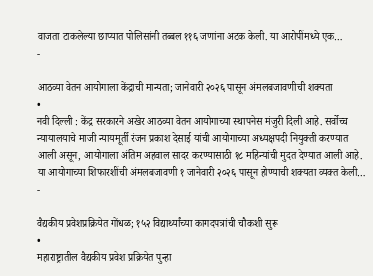वाजता टाकलेल्या छाप्यात पोलिसांनी तब्बल ११६ जणांना अटक केली. या आरोपींमध्ये एक…
-

आठव्या वेतन आयोगाला केंद्राची मान्यता; जानेवारी २०२६ पासून अंमलबजावणीची शक्यता
•
नवी दिल्ली : केंद्र सरकारने अखेर आठव्या वेतन आयोगाच्या स्थापनेस मंजुरी दिली आहे. सर्वोच्च न्यायालयाचे माजी न्यायमूर्ती रंजन प्रकाश देसाई यांची आयोगाच्या अध्यक्षपदी नियुक्ती करण्यात आली असून, आयोगाला अंतिम अहवाल सादर करण्यासाठी १८ महिन्यांची मुदत देण्यात आली आहे. या आयोगाच्या शिफारशींची अंमलबजावणी १ जानेवारी २०२६ पासून होण्याची शक्यता व्यक्त केली…
-

वैद्यकीय प्रवेशप्रक्रियेत गोंधळ; १५२ विद्यार्थ्यांच्या कागदपत्रांची चौकशी सुरू
•
महाराष्ट्रातील वैद्यकीय प्रवेश प्रक्रियेत पुन्हा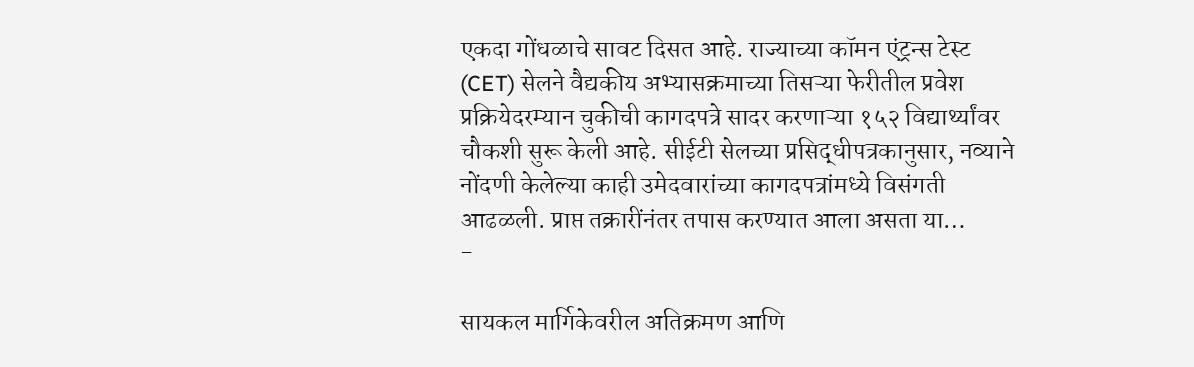एकदा गोंधळाचे सावट दिसत आहे. राज्याच्या कॉमन एंट्रन्स टेस्ट (CET) सेलने वैद्यकीय अभ्यासक्रमाच्या तिसऱ्या फेरीतील प्रवेश प्रक्रियेदरम्यान चुकीची कागदपत्रे सादर करणाऱ्या १५२ विद्यार्थ्यांवर चौकशी सुरू केली आहे. सीईटी सेलच्या प्रसिद्धीपत्रकानुसार, नव्याने नोंदणी केलेल्या काही उमेदवारांच्या कागदपत्रांमध्ये विसंगती आढळली. प्राप्त तक्रारींनंतर तपास करण्यात आला असता या…
-

सायकल मार्गिकेवरील अतिक्रमण आणि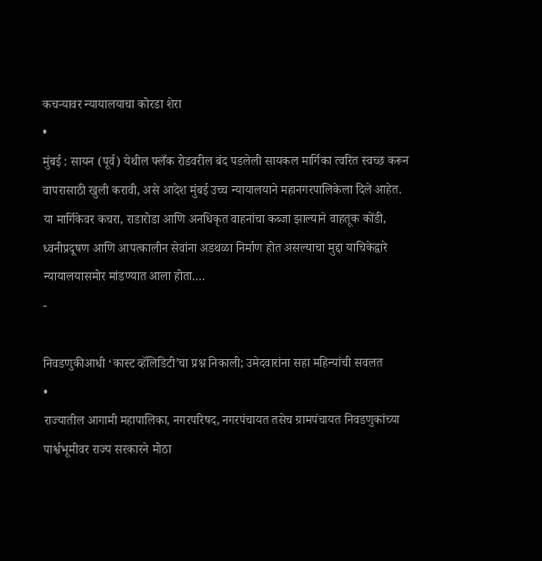कचऱ्यावर न्यायालयाचा कोरडा शेरा
•
मुंबई : सायन (पूर्व) येथील फ्लँक रोडवरील बंद पडलेली सायकल मार्गिका त्वरित स्वच्छ करून वापरासाठी खुली करावी, असे आदेश मुंबई उच्च न्यायालयाने महानगरपालिकेला दिले आहेत. या मार्गिकेवर कचरा, राडारोडा आणि अनधिकृत वाहनांचा कब्जा झाल्याने वाहतूक कोंडी, ध्वनीप्रदूषण आणि आपत्कालीन सेवांना अडथळा निर्माण होत असल्याचा मुद्दा याचिकेद्वारे न्यायालयासमोर मांडण्यात आला होता.…
-

निवडणुकीआधी ‘कास्ट व्हॅलिडिटी’चा प्रश्न निकाली; उमेदवारांना सहा महिन्यांची सवलत
•
राज्यातील आगामी महापालिका, नगरपरिषद, नगरपंचायत तसेच ग्रामपंचायत निवडणुकांच्या पार्श्वभूमीवर राज्य सरकारने मोठा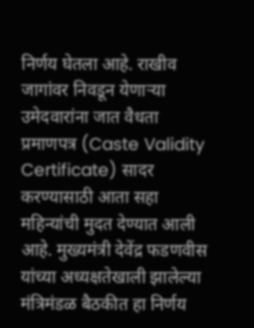निर्णय घेतला आहे. राखीव जागांवर निवडून येणाऱ्या उमेदवारांना जात वैधता प्रमाणपत्र (Caste Validity Certificate) सादर करण्यासाठी आता सहा महिन्यांची मुदत देण्यात आली आहे. मुख्यमंत्री देवेंद्र फडणवीस यांच्या अध्यक्षतेखाली झालेल्या मंत्रिमंडळ बैठकीत हा निर्णय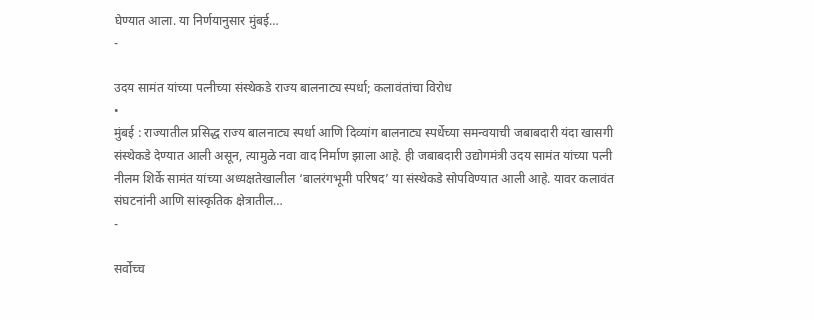घेण्यात आला. या निर्णयानुसार मुंबई…
-

उदय सामंत यांच्या पत्नीच्या संस्थेकडे राज्य बालनाट्य स्पर्धा; कलावंतांचा विरोध
•
मुंबई : राज्यातील प्रसिद्ध राज्य बालनाट्य स्पर्धा आणि दिव्यांग बालनाट्य स्पर्धेच्या समन्वयाची जबाबदारी यंदा खासगी संस्थेकडे देण्यात आली असून, त्यामुळे नवा वाद निर्माण झाला आहे. ही जबाबदारी उद्योगमंत्री उदय सामंत यांच्या पत्नी नीलम शिर्के सामंत यांच्या अध्यक्षतेखालील ‘बालरंगभूमी परिषद’ या संस्थेकडे सोपविण्यात आली आहे. यावर कलावंत संघटनांनी आणि सांस्कृतिक क्षेत्रातील…
-

सर्वोच्च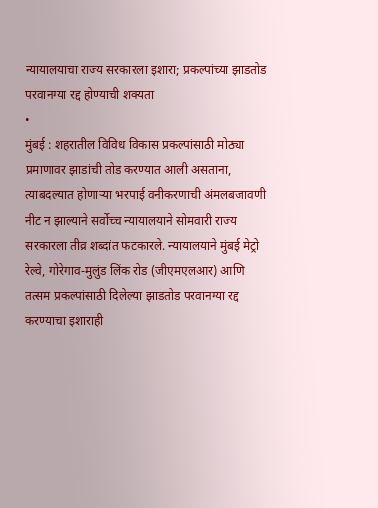न्यायालयाचा राज्य सरकारला इशारा; प्रकल्पांच्या झाडतोड परवानग्या रद्द होण्याची शक्यता
•
मुंबई : शहरातील विविध विकास प्रकल्पांसाठी मोठ्या प्रमाणावर झाडांची तोड करण्यात आली असताना, त्याबदल्यात होणाऱ्या भरपाई वनीकरणाची अंमलबजावणी नीट न झाल्याने सर्वोच्च न्यायालयाने सोमवारी राज्य सरकारला तीव्र शब्दांत फटकारले. न्यायालयाने मुंबई मेट्रो रेल्वे, गोरेगाव-मुलुंड लिंक रोड (जीएमएलआर) आणि तत्सम प्रकल्पांसाठी दिलेल्या झाडतोड परवानग्या रद्द करण्याचा इशाराही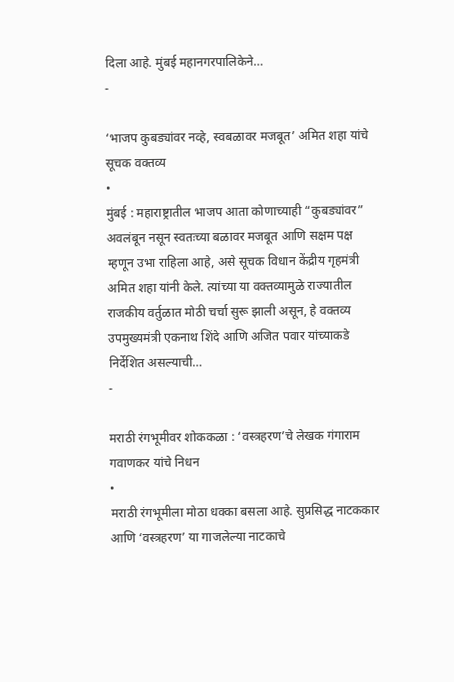दिला आहे. मुंबई महानगरपालिकेने…
-

‘भाजप कुबड्यांवर नव्हे, स्वबळावर मजबूत’ अमित शहा यांचे सूचक वक्तव्य
•
मुंबई : महाराष्ट्रातील भाजप आता कोणाच्याही “कुबड्यांवर” अवलंबून नसून स्वतःच्या बळावर मजबूत आणि सक्षम पक्ष म्हणून उभा राहिला आहे, असे सूचक विधान केंद्रीय गृहमंत्री अमित शहा यांनी केले. त्यांच्या या वक्तव्यामुळे राज्यातील राजकीय वर्तुळात मोठी चर्चा सुरू झाली असून, हे वक्तव्य उपमुख्यमंत्री एकनाथ शिंदे आणि अजित पवार यांच्याकडे निर्देशित असल्याची…
-

मराठी रंगभूमीवर शोककळा : ‘वस्त्रहरण’चे लेखक गंगाराम गवाणकर यांचे निधन
•
मराठी रंगभूमीला मोठा धक्का बसला आहे. सुप्रसिद्ध नाटककार आणि ‘वस्त्रहरण’ या गाजलेल्या नाटकाचे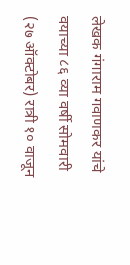लेखक गंगाराम गवाणकर यांचे वयाच्या ८६ व्या वर्षी सोमवारी (२७ ऑक्टोबर) रात्री १० वाजून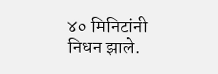४० मिनिटांनी निधन झाले.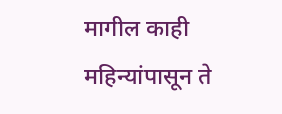मागील काही महिन्यांपासून ते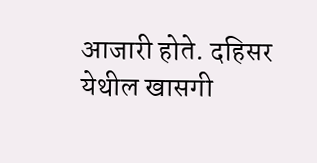आजारी होते. दहिसर येथील खासगी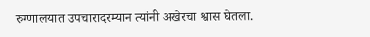रुग्णालयात उपचारादरम्यान त्यांनी अखेरचा श्वास घेतला.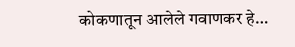कोकणातून आलेले गवाणकर हे…